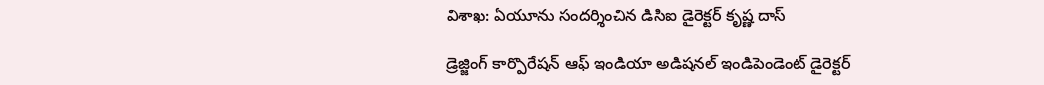విశాఖ: ఏయూను సందర్శించిన డిసిఐ డైరెక్టర్ కృష్ణ దాస్

డ్రెజ్జింగ్ కార్పొరేషన్ ఆఫ్ ఇండియా అడిషనల్ ఇండిపెండెంట్ డైరెక్టర్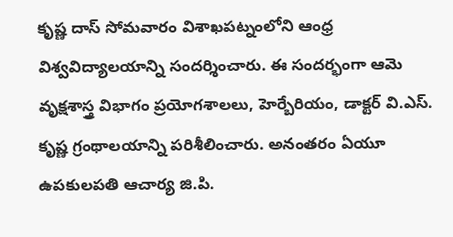కృష్ణ దాస్ సోమవారం విశాఖపట్నంలోని ఆంధ్ర విశ్వవిద్యాలయాన్ని సందర్శించారు. ఈ సందర్భంగా ఆమె వృక్షశాస్త్ర విభాగం ప్రయోగశాలలు, హెర్బేరియం, డాక్టర్ వి.ఎస్. కృష్ణ గ్రంథాలయాన్ని పరిశీలించారు. అనంతరం ఏయూ ఉపకులపతి ఆచార్య జి.పి.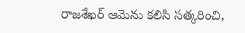రాజశేఖర్ ఆమెను కలిసి సత్కరించి,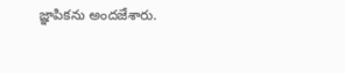జ్ఞాపికను అందజేశారు.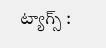ట్యాగ్స్ :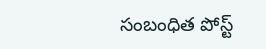సంబంధిత పోస్ట్